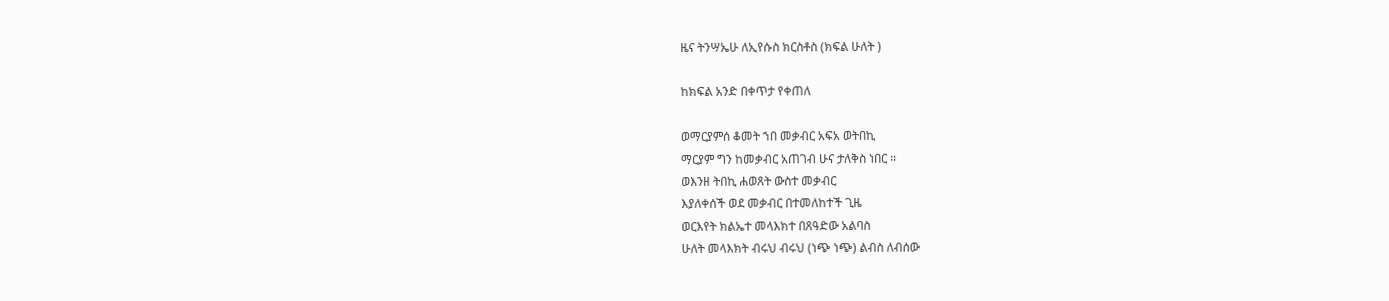ዜና ትንሣኤሁ ለኢየሱስ ክርስቶስ (ክፍል ሁለት )

ከክፍል አንድ በቀጥታ የቀጠለ

ወማርያምሰ ቆመት ኀበ መቃብር አፍአ ወትበኪ
ማርያም ግን ከመቃብር አጠገብ ሁና ታለቅስ ነበር ፡፡
ወእንዘ ትበኪ ሐወጸት ውስተ መቃብር
እያለቀሰች ወደ መቃብር በተመለከተች ጊዜ
ወርእየት ክልኤተ መላእክተ በጸዓድው አልባስ
ሁለት መላእክት ብሩህ ብሩህ (ነጭ ነጭ) ልብስ ለብሰው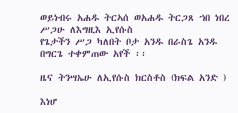ወይነብሩ አሐዱ ትርኣሰ ወአሐዱ ትርጋጸ ኀበ ነበረ ሥጋሁ ለእግዚእ ኢየሱስ
የጌታችን ሥጋ ካለበት ቦታ አንዱ በራስጌ አንዱ በግርጌ ተቀምጠው አየች ፡፡

ዜና ትንሣኤሁ ለኢየሱስ ክርስቶስ (ክፍል አንድ )

እነሆ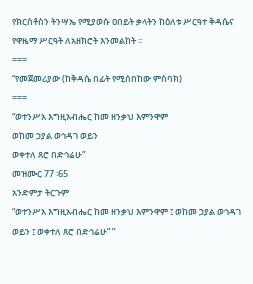የክርስቶስን ትንሣኤ የሚያወሱ ዐበይት ቃላትን ከዕለቱ ሥርዓተ ቅዳሴና የዋዜማ ሥርዓት ለአዘክሮት እንመልከት ፡፡
===
“የመጀመሪያው (ከቅዳሴ በፊት የሚሰበከው ምስባክ)
===
“ወተንሥአ እግዚአብሔር ከመ ዘንቃህ እምንዋም
ወከመ ኃያል ወኅዳገ ወይን
ወቀተለ ጸሮ በድኅሬሁ”
መዝሙር 77 ፡65
አንድምታ ትርጉም
“ወተንሥአ እግዚአብሔር ከመ ዘንቃህ እምንዋም ፤ ወከመ ኃያል ወኅዳገ ወይን ፤ ወቀተለ ጸሮ በድኅሬሁ” ”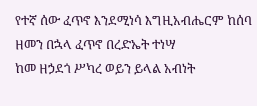የተኛ ሰው ፈጥኖ እንደሚነሳ እግዚአብሔርም ከሰባ ዘመን በኋላ ፈጥኖ በረድኤት ተነሣ
ከመ ዘኃደጎ ሥካረ ወይን ይላል አብነት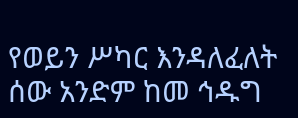የወይን ሥካር እንዳለፈለት ሰው አንድም ከመ ኅዱግ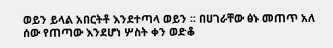ወይን ይላል አበርትቶ እንደተጣላ ወይን ፡፡ በሀገራቸው ፅኑ መጠጥ አለ ሰው የጠጣው እንደሆነ ሦስት ቀን ወድቆ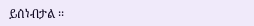ይሰነብታል ፡፡